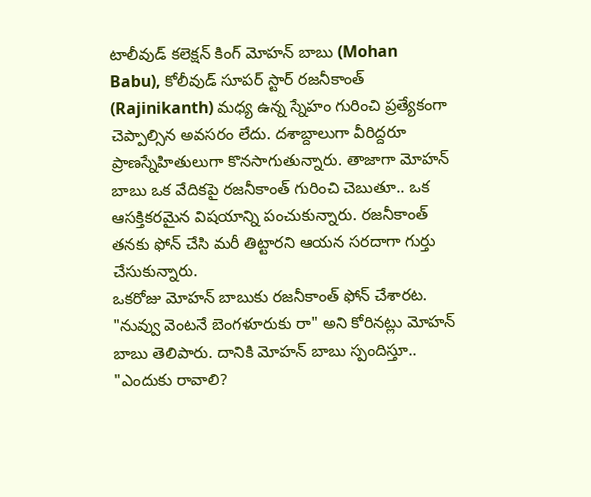టాలీవుడ్ కలెక్షన్ కింగ్ మోహన్ బాబు (Mohan Babu), కోలీవుడ్ సూపర్ స్టార్ రజనీకాంత్ (Rajinikanth) మధ్య ఉన్న స్నేహం గురించి ప్రత్యేకంగా చెప్పాల్సిన అవసరం లేదు. దశాబ్దాలుగా వీరిద్దరూ ప్రాణస్నేహితులుగా కొనసాగుతున్నారు. తాజాగా మోహన్ బాబు ఒక వేదికపై రజనీకాంత్ గురించి చెబుతూ.. ఒక ఆసక్తికరమైన విషయాన్ని పంచుకున్నారు. రజనీకాంత్ తనకు ఫోన్ చేసి మరీ తిట్టారని ఆయన సరదాగా గుర్తు చేసుకున్నారు.
ఒకరోజు మోహన్ బాబుకు రజనీకాంత్ ఫోన్ చేశారట. "నువ్వు వెంటనే బెంగళూరుకు రా" అని కోరినట్లు మోహన్ బాబు తెలిపారు. దానికి మోహన్ బాబు స్పందిస్తూ.. "ఎందుకు రావాలి?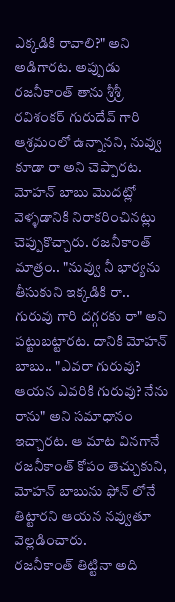ఎక్కడికి రావాలి?" అని అడిగారట. అప్పుడు రజనీకాంత్ తాను శ్రీశ్రీ రవిశంకర్ గురుదేవ్ గారి ఆశ్రమంలో ఉన్నానని, నువ్వు కూడా రా అని చెప్పారట.
మోహన్ బాబు మొదట్లో వెళ్ళడానికి నిరాకరించినట్లు చెప్పుకొచ్చారు. రజనీకాంత్ మాత్రం.. "నువ్వు నీ భార్యను తీసుకుని ఇక్కడికి రా.. గురువు గారి దగ్గరకు రా" అని పట్టుబట్టారట. దానికి మోహన్ బాబు.. "ఎవరా గురువు? ఆయన ఎవరికి గురువు? నేను రాను" అని సమాధానం ఇచ్చారట. ఆ మాట వినగానే రజనీకాంత్ కోపం తెచ్చుకుని, మోహన్ బాబును ఫోన్ లోనే తిట్టారని ఆయన నవ్వుతూ వెల్లడించారు.
రజనీకాంత్ తిట్టినా అది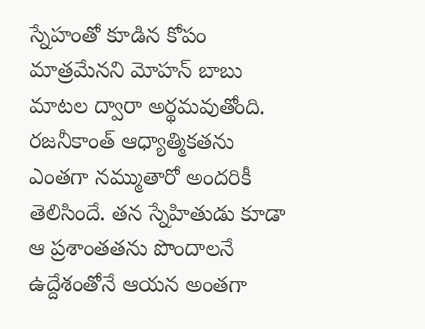స్నేహంతో కూడిన కోపం మాత్రమేనని మోహన్ బాబు మాటల ద్వారా అర్థమవుతోంది. రజనీకాంత్ ఆధ్యాత్మికతను ఎంతగా నమ్ముతారో అందరికీ తెలిసిందే. తన స్నేహితుడు కూడా ఆ ప్రశాంతతను పొందాలనే ఉద్దేశంతోనే ఆయన అంతగా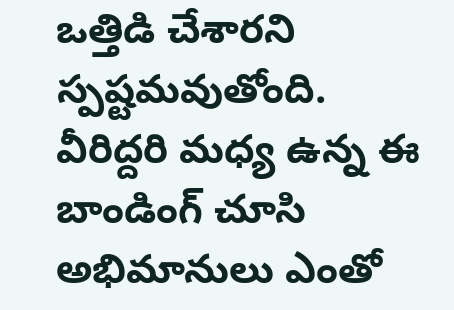ఒత్తిడి చేశారని స్పష్టమవుతోంది. వీరిద్దరి మధ్య ఉన్న ఈ బాండింగ్ చూసి అభిమానులు ఎంతో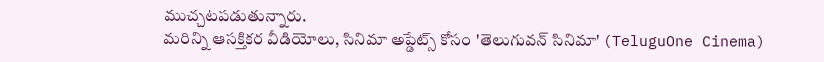ముచ్చటపడుతున్నారు.
మరిన్ని ఆసక్తికర వీడియోలు, సినిమా అప్డేట్స్ కోసం 'తెలుగువన్ సినిమా' (TeluguOne Cinema)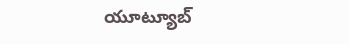యూట్యూబ్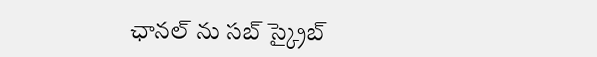ఛానల్ ను సబ్ స్క్రైబ్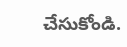చేసుకోండి.